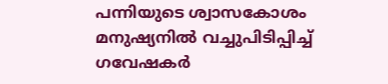പന്നിയുടെ ശ്വാസകോശം മനുഷ്യനില്‍ വച്ചുപിടിപ്പിച്ച് ഗവേഷകര്‍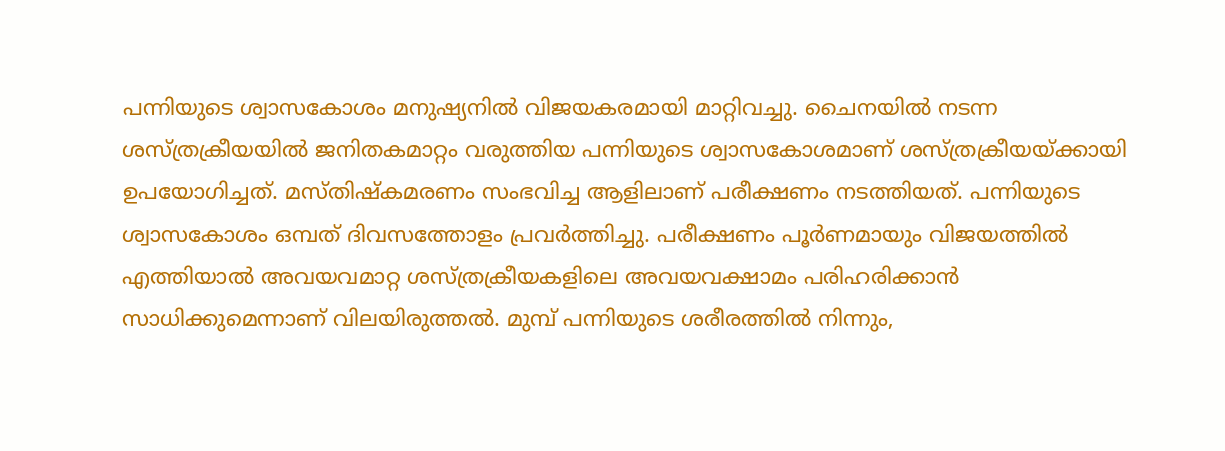പന്നിയുടെ ശ്വാസകോശം മനുഷ്യനില്‍ വിജയകരമായി മാറ്റിവച്ചു. ചൈനയില്‍ നടന്ന ശസ്ത്രക്രീയയില്‍ ജനിതകമാറ്റം വരുത്തിയ പന്നിയുടെ ശ്വാസകോശമാണ് ശസ്ത്രക്രീയയ്ക്കായി ഉപയോഗിച്ചത്. മസ്തിഷ്‌കമരണം സംഭവിച്ച ആളിലാണ് പരീക്ഷണം നടത്തിയത്. പന്നിയുടെ ശ്വാസകോശം ഒമ്പത് ദിവസത്തോളം പ്രവര്‍ത്തിച്ചു. പരീക്ഷണം പൂര്‍ണമായും വിജയത്തില്‍ എത്തിയാല്‍ അവയവമാറ്റ ശസ്ത്രക്രീയകളിലെ അവയവക്ഷാമം പരിഹരിക്കാന്‍ സാധിക്കുമെന്നാണ് വിലയിരുത്തല്‍. മുമ്പ് പന്നിയുടെ ശരീരത്തില്‍ നിന്നും,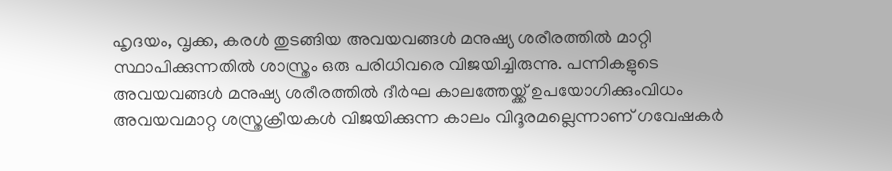ഹൃദയം, വൃക്ക, കരള്‍ തുടങ്ങിയ അവയവങ്ങള്‍ മനുഷ്യ ശരീരത്തില്‍ മാറ്റി സ്ഥാപിക്കുന്നതില്‍ ശാസ്ത്രം ഒരു പരിധിവരെ വിജയിച്ചിരുന്നു. പന്നികളുടെ അവയവങ്ങള്‍ മനുഷ്യ ശരീരത്തില്‍ ദീര്‍ഘ കാലത്തേയ്ക്ക് ഉപയോഗിക്കുംവിധം അവയവമാറ്റ ശസ്ത്രക്രീയകള്‍ വിജയിക്കുന്ന കാലം വിദൂരമല്ലെന്നാണ് ഗവേഷകര്‍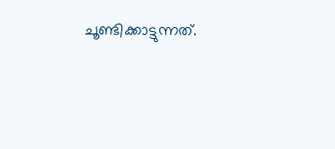ചൂണ്ടിക്കാട്ടുന്നത്.